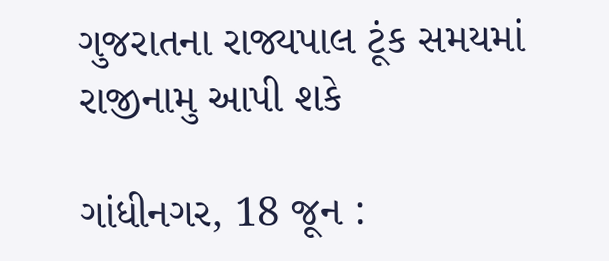ગુજરાતના રાજ્યપાલ ટૂંક સમયમાં રાજીનામુ આપી શકે

ગાંધીનગર, 18 જૂન :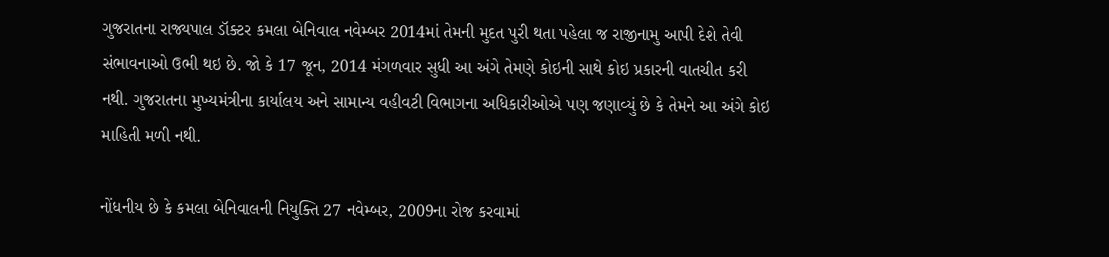ગુજરાતના રાજ્યપાલ ડૉક્ટર કમલા બેનિવાલ નવેમ્બર 2014માં તેમની મુદત પુરી થતા પહેલા જ રાજીનામુ આપી દેશે તેવી સંભાવનાઓ ઉભી થઇ છે. જો કે 17 જૂન, 2014 મંગળવાર સુધી આ અંગે તેમણે કોઇની સાથે કોઇ પ્રકારની વાતચીત કરી નથી. ગુજરાતના મુખ્યમંત્રીના કાર્યાલય અને સામાન્ય વહીવટી વિભાગના અધિકારીઓએ પણ જણાવ્યું છે કે તેમને આ અંગે કોઇ માહિતી મળી નથી.

નોંધનીય છે કે કમલા બેનિવાલની નિયુક્તિ 27 નવેમ્બર, 2009ના રોજ કરવામાં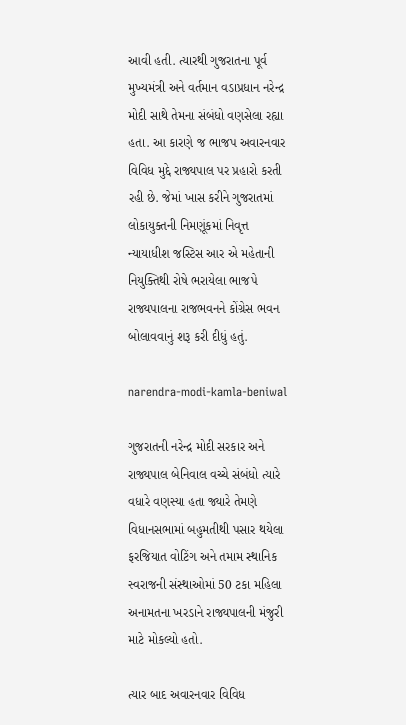આવી હતી. ત્યારથી ગુજરાતના પૂર્વ મુખ્યમંત્રી અને વર્તમાન વડાપ્રધાન નરેન્દ્ર મોદી સાથે તેમના સંબંધો વણસેલા રહ્યા હતા. આ કારણે જ ભાજપ અવારનવાર વિવિધ મુદ્દે રાજ્યપાલ પર પ્રહારો કરતી રહી છે. જેમાં ખાસ કરીને ગુજરાતમાં લોકાયુક્તની નિમણૂંકમાં નિવૃત્ત ન્યાયાધીશ જસ્ટિસ આર એ મહેતાની નિયુક્તિથી રોષે ભરાયેલા ભાજપે રાજ્યપાલના રાજભવનને કોંગ્રેસ ભવન બોલાવવાનું શરૂ કરી દીધું હતું.

narendra-modi-kamla-beniwal

ગુજરાતની નરેન્દ્ર મોદી સરકાર અને રાજ્યપાલ બેનિવાલ વચ્ચે સંબંધો ત્યારે વધારે વણસ્યા હતા જ્યારે તેમણે વિધાનસભામાં બહુમતીથી પસાર થયેલા ફરજિયાત વોટિંગ અને તમામ સ્થાનિક સ્વરાજની સંસ્થાઓમાં 50 ટકા મહિલા અનામતના ખરડાને રાજ્યપાલની મંજુરી માટે મોકલ્યો હતો.

ત્યાર બાદ અવારનવાર વિવિધ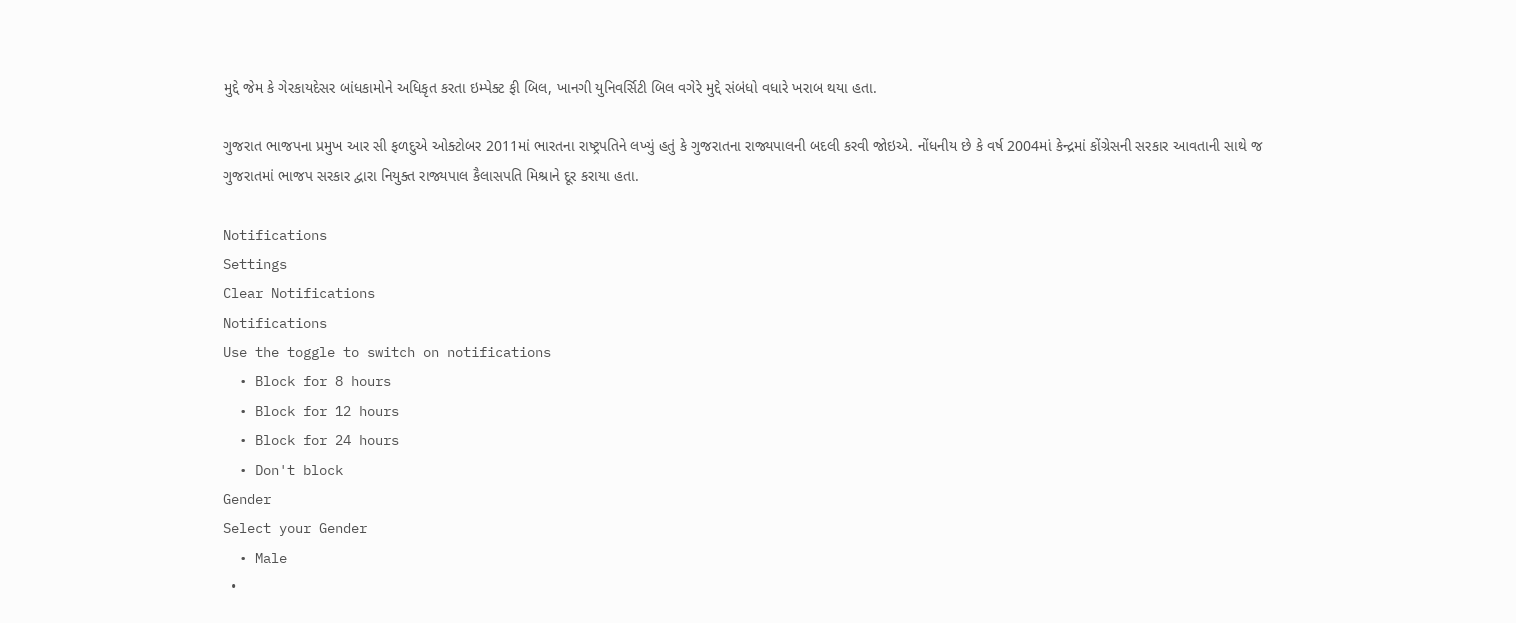મુદ્દે જેમ કે ગેરકાયદેસર બાંધકામોને અધિકૃત કરતા ઇમ્પેક્ટ ફી બિલ, ખાનગી યુનિવર્સિટી બિલ વગેરે મુદ્દે સંબંધો વધારે ખરાબ થયા હતા.

ગુજરાત ભાજપના પ્રમુખ આર સી ફળદુએ ઓક્ટોબર 2011માં ભારતના રાષ્ટ્રપતિને લખ્યું હતું કે ગુજરાતના રાજ્યપાલની બદલી કરવી જોઇએ. નોંધનીય છે કે વર્ષ 2004માં કેન્દ્રમાં કોંગ્રેસની સરકાર આવતાની સાથે જ ગુજરાતમાં ભાજપ સરકાર દ્વારા નિયુક્ત રાજ્યપાલ કૈલાસપતિ મિશ્રાને દૂર કરાયા હતા.

Notifications
Settings
Clear Notifications
Notifications
Use the toggle to switch on notifications
  • Block for 8 hours
  • Block for 12 hours
  • Block for 24 hours
  • Don't block
Gender
Select your Gender
  • Male
  •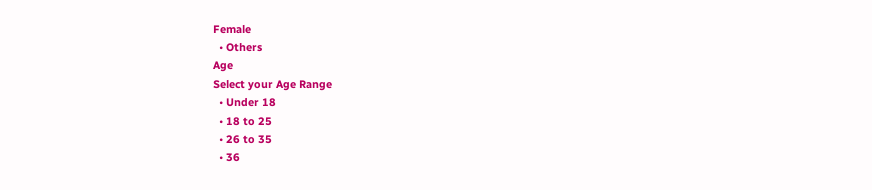Female
  • Others
Age
Select your Age Range
  • Under 18
  • 18 to 25
  • 26 to 35
  • 36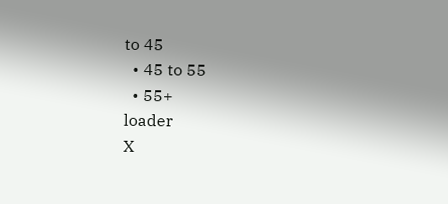to 45
  • 45 to 55
  • 55+
loader
X